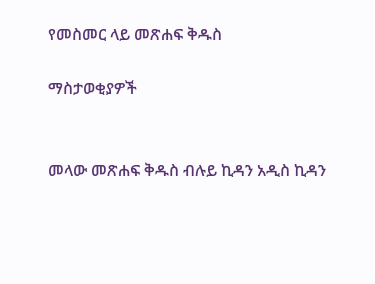የመስመር ላይ መጽሐፍ ቅዱስ

ማስታወቂያዎች


መላው መጽሐፍ ቅዱስ ብሉይ ኪዳን አዲስ ኪዳን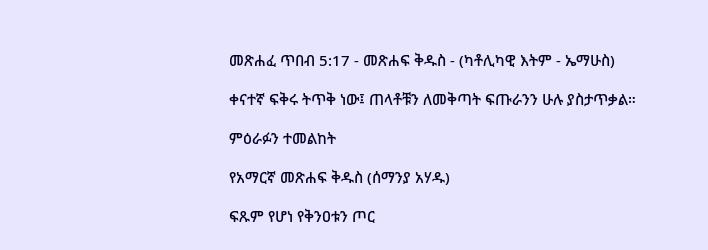መጽሐፈ ጥበብ 5:17 - መጽሐፍ ቅዱስ - (ካቶሊካዊ እትም - ኤማሁስ)

ቀናተኛ ፍቅሩ ትጥቅ ነው፤ ጠላቶቹን ለመቅጣት ፍጡራንን ሁሉ ያስታጥቃል።

ምዕራፉን ተመልከት

የአማርኛ መጽሐፍ ቅዱስ (ሰማንያ አሃዱ)

ፍጹም የሆነ የቅንዐቱን ጦር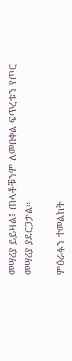መሣሪያ ይይዛል፤ ጠላቶቹንም ለመበቀል ፍጥረቱን የጦር መሣሪያ ያደርጋታል።

ምዕራፉን ተመልከት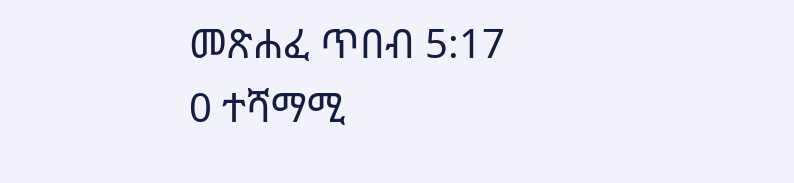መጽሐፈ ጥበብ 5:17
0 ተሻማሚ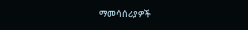ማመሳሰሪያዎች